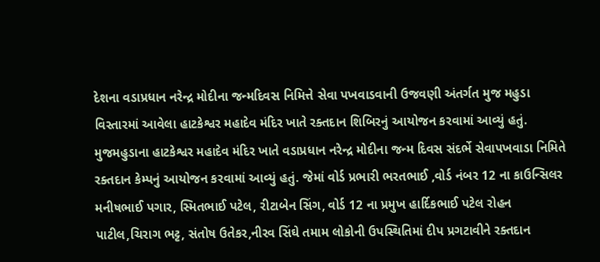દેશના વડાપ્રધાન નરેન્દ્ર મોદીના જન્મદિવસ નિમિત્તે સેવા પખવાડવાની ઉજવણી અંતર્ગત મુજ મહુડા વિસ્તારમાં આવેલા હાટકેશ્વર મહાદેવ મંદિર ખાતે રક્તદાન શિબિરનું આયોજન કરવામાં આવ્યું હતું.
મુજમહુડાના હાટકેશ્વર મહાદેવ મંદિર ખાતે વડાપ્રધાન નરેન્દ્ર મોદીના જન્મ દિવસ સંદર્ભે સેવાપખવાડા નિમિતે રક્તદાન કેમ્પનું આયોજન કરવામાં આવ્યું હતું. જેમાં વોર્ડ પ્રભારી ભરતભાઈ ,વોર્ડ નંબર 12 ના કાઉન્સિલર મનીષભાઈ પગાર, સ્મિતભાઈ પટેલ, રીટાબેન સિંગ, વોર્ડ 12 ના પ્રમુખ હાર્દિકભાઈ પટેલ રોહન પાટીલ,ચિરાગ ભટ્ટ, સંતોષ ઉતેકર,નીરવ સિંઘે તમામ લોકોની ઉપસ્થિતિમાં દીપ પ્રગટાવીને રક્તદાન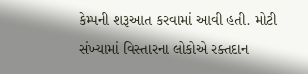કેમ્પની શરૂઆત કરવામાં આવી હતી. મોટી સંખ્યામાં વિસ્તારના લોકોએ રક્તદાન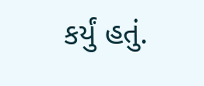કર્યું હતું.